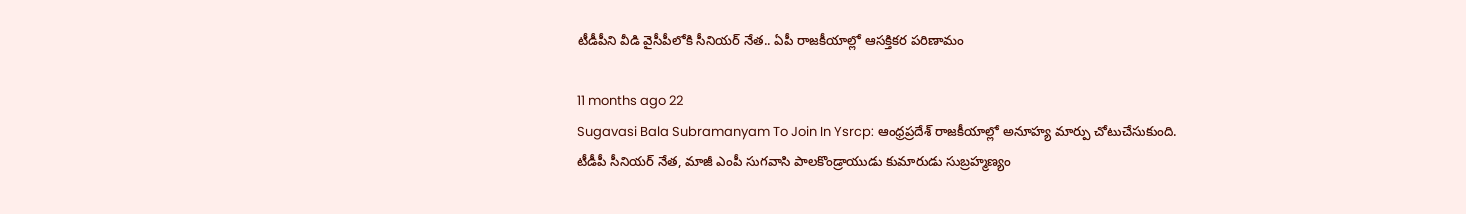టీడీపీని వీడి వైసీపీలోకి సీనియర్ నేత.. ఏపీ రాజకీయాల్లో ఆసక్తికర పరిణామం

11 months ago 22
Sugavasi Bala Subramanyam To Join In Ysrcp: ఆంధ్రప్రదేశ్ రాజకీయాల్లో అనూహ్య మార్పు చోటుచేసుకుంది. టీడీపీ సీనియర్ నేత, మాజీ ఎంపీ సుగవాసి పాలకొండ్రాయుడు కుమారుడు సుబ్రహ్మణ్యం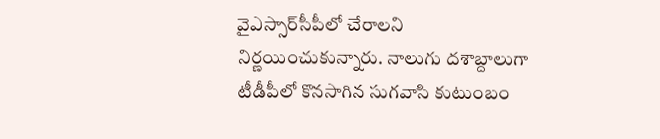వైఎస్సార్‌సీపీలో చేరాలని నిర్ణయించుకున్నారు. నాలుగు దశాబ్దాలుగా టీడీపీలో కొనసాగిన సుగవాసి కుటుంబం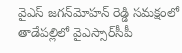వైఎస్ జగన్‌మోహన్ రెడ్డి సమక్షంలో తాడేపల్లిలో వైఎస్సార్‌సీపీ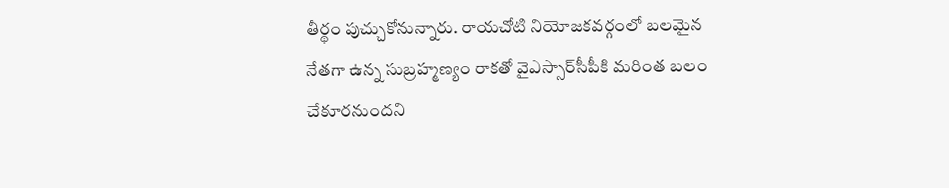తీర్థం పుచ్చుకోనున్నారు. రాయచోటి నియోజకవర్గంలో బలమైన నేతగా ఉన్న సుబ్రహ్మణ్యం రాకతో వైఎస్సార్‌సీపీకి మరింత బలం చేకూరనుందని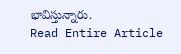భావిస్తున్నారు.
Read Entire Article